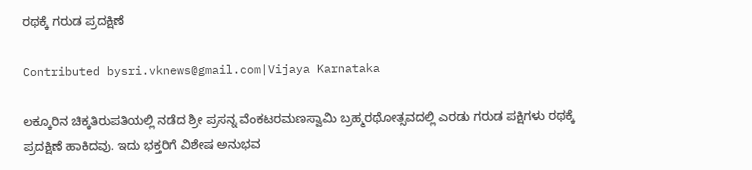ರಥಕ್ಕೆ ಗರುಡ ಪ್ರದಕ್ಷಿಣೆ

Contributed bysri.vknews@gmail.com|Vijaya Karnataka

ಲಕ್ಕೂರಿನ ಚಿಕ್ಕತಿರುಪತಿಯಲ್ಲಿ ನಡೆದ ಶ್ರೀ ಪ್ರಸನ್ನ ವೆಂಕಟರಮಣಸ್ವಾಮಿ ಬ್ರಹ್ಮರಥೋತ್ಸವದಲ್ಲಿ ಎರಡು ಗರುಡ ಪಕ್ಷಿಗಳು ರಥಕ್ಕೆ ಪ್ರದಕ್ಷಿಣೆ ಹಾಕಿದವು. ಇದು ಭಕ್ತರಿಗೆ ವಿಶೇಷ ಅನುಭವ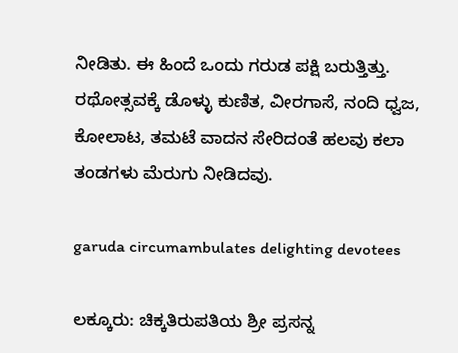ನೀಡಿತು. ಈ ಹಿಂದೆ ಒಂದು ಗರುಡ ಪಕ್ಷಿ ಬರುತ್ತಿತ್ತು. ರಥೋತ್ಸವಕ್ಕೆ ಡೊಳ್ಳು ಕುಣಿತ, ವೀರಗಾಸೆ, ನಂದಿ ಧ್ವಜ, ಕೋಲಾಟ, ತಮಟೆ ವಾದನ ಸೇರಿದಂತೆ ಹಲವು ಕಲಾ ತಂಡಗಳು ಮೆರುಗು ನೀಡಿದವು.

garuda circumambulates delighting devotees

ಲಕ್ಕೂರು: ಚಿಕ್ಕತಿರುಪತಿಯ ಶ್ರೀ ಪ್ರಸನ್ನ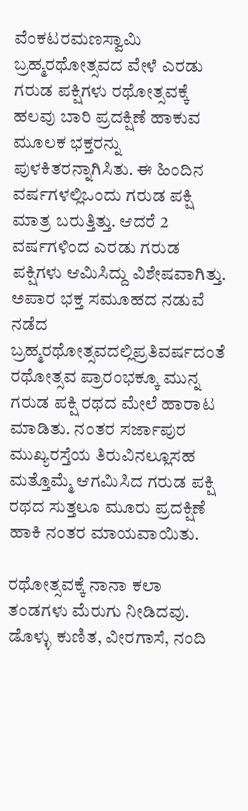ವೆಂಕಟರಮಣಸ್ವಾಮಿ ಬ್ರಹ್ಮರಥೋತ್ಸವದ ವೇಳೆ ಎರಡು ಗರುಡ ಪಕ್ಷಿಗಳು ರಥೋತ್ಸವಕ್ಕೆ ಹಲವು ಬಾರಿ ಪ್ರದಕ್ಷಿಣೆ ಹಾಕುವ ಮೂಲಕ ಭಕ್ತರನ್ನು ಪುಳಕಿತರನ್ನಾಗಿಸಿತು. ಈ ಹಿಂದಿನ ವರ್ಷಗಳಲ್ಲಿಒಂದು ಗರುಡ ಪಕ್ಷಿ ಮಾತ್ರ ಬರುತ್ತಿತ್ತು. ಆದರೆ 2 ವರ್ಷಗಳಿಂದ ಎರಡು ಗರುಡ ಪಕ್ಷಿಗಳು ಆಮಿಸಿದ್ದು ವಿಶೇಷವಾಗಿತ್ತು. ಅಪಾರ ಭಕ್ತ ಸಮೂಹದ ನಡುವೆ ನಡೆದ ಬ್ರಹ್ಮರಥೋತ್ಸವದಲ್ಲಿಪ್ರತಿವರ್ಷದಂತೆ ರಥೋತ್ಸವ ಪ್ರಾರಂಭಕ್ಕೂ ಮುನ್ನ ಗರುಡ ಪಕ್ಷಿ ರಥದ ಮೇಲೆ ಹಾರಾಟ ಮಾಡಿತು. ನಂತರ ಸರ್ಜಾಪುರ ಮುಖ್ಯರಸ್ತೆಯ ತಿರುವಿನಲ್ಲೂಸಹ ಮತ್ತೊಮ್ಮೆ ಆಗಮಿಸಿದ ಗರುಡ ಪಕ್ಷಿ ರಥದ ಸುತ್ತಲೂ ಮೂರು ಪ್ರದಕ್ಷಿಣೆ ಹಾಕಿ ನಂತರ ಮಾಯವಾಯಿತು.

ರಥೋತ್ಸವಕ್ಕೆ ನಾನಾ ಕಲಾ ತಂಡಗಳು ಮೆರುಗು ನೀಡಿದವು. ಡೊಳ್ಳು ಕುಣಿತ, ವೀರಗಾಸೆ, ನಂದಿ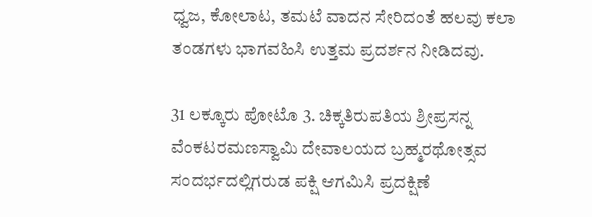ಧ್ವಜ, ಕೋಲಾಟ, ತಮಟೆ ವಾದನ ಸೇರಿದಂತೆ ಹಲವು ಕಲಾ ತಂಡಗಳು ಭಾಗವಹಿಸಿ ಉತ್ತಮ ಪ್ರದರ್ಶನ ನೀಡಿದವು.

31 ಲಕ್ಕೂರು ಪೋಟೊ 3. ಚಿಕ್ಕತಿರುಪತಿಯ ಶ್ರೀಪ್ರಸನ್ನ ವೆಂಕಟರಮಣಸ್ವಾಮಿ ದೇವಾಲಯದ ಬ್ರಹ್ಮರಥೋತ್ಸವ ಸಂದರ್ಭದಲ್ಲಿಗರುಡ ಪಕ್ಷಿ ಆಗಮಿಸಿ ಪ್ರದಕ್ಷಿಣೆ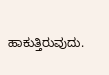ಹಾಕುತ್ತಿರುವುದು.